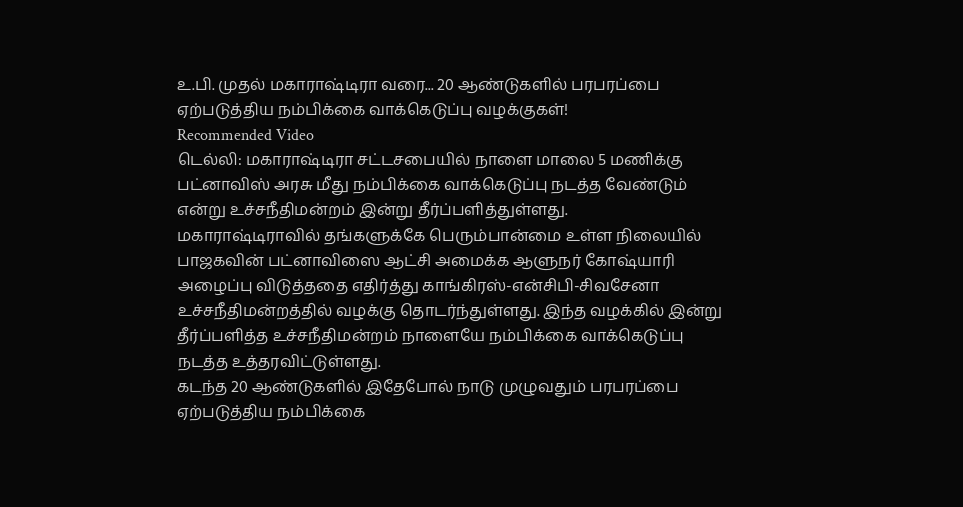உ.பி. முதல் மகாராஷ்டிரா வரை... 20 ஆண்டுகளில் பரபரப்பை ஏற்படுத்திய நம்பிக்கை வாக்கெடுப்பு வழக்குகள்!
Recommended Video
டெல்லி: மகாராஷ்டிரா சட்டசபையில் நாளை மாலை 5 மணிக்கு பட்னாவிஸ் அரசு மீது நம்பிக்கை வாக்கெடுப்பு நடத்த வேண்டும் என்று உச்சநீதிமன்றம் இன்று தீர்ப்பளித்துள்ளது.
மகாராஷ்டிராவில் தங்களுக்கே பெரும்பான்மை உள்ள நிலையில் பாஜகவின் பட்னாவிஸை ஆட்சி அமைக்க ஆளுநர் கோஷ்யாரி அழைப்பு விடுத்ததை எதிர்த்து காங்கிரஸ்-என்சிபி-சிவசேனா உச்சநீதிமன்றத்தில் வழக்கு தொடர்ந்துள்ளது. இந்த வழக்கில் இன்று தீர்ப்பளித்த உச்சநீதிமன்றம் நாளையே நம்பிக்கை வாக்கெடுப்பு நடத்த உத்தரவிட்டுள்ளது.
கடந்த 20 ஆண்டுகளில் இதேபோல் நாடு முழுவதும் பரபரப்பை ஏற்படுத்திய நம்பிக்கை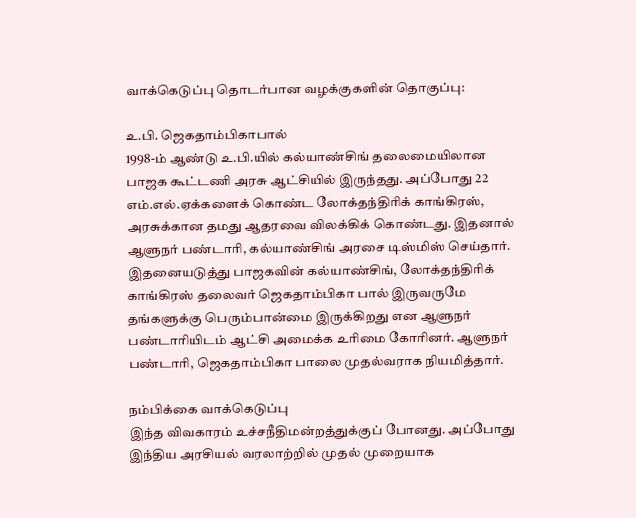வாக்கெடுப்பு தொடர்பான வழக்குகளின் தொகுப்பு:

உ.பி. ஜெகதாம்பிகாபால்
1998-ம் ஆண்டு உ.பி.யில் கல்யாண்சிங் தலைமையிலான பாஜக கூட்டணி அரசு ஆட்சியில் இருந்தது. அப்போது 22 எம்.எல்.ஏக்களைக் கொண்ட லோக்தந்திரிக் காங்கிரஸ், அரசுக்கான தமது ஆதரவை விலக்கிக் கொண்டது. இதனால் ஆளுநர் பண்டாரி, கல்யாண்சிங் அரசை டிஸ்மிஸ் செய்தார். இதனையடுத்து பாஜகவின் கல்யாண்சிங், லோக்தந்திரிக் காங்கிரஸ் தலைவர் ஜெகதாம்பிகா பால் இருவருமே தங்களுக்கு பெரும்பான்மை இருக்கிறது என ஆளுநர் பண்டாரியிடம் ஆட்சி அமைக்க உரிமை கோரினர். ஆளுநர் பண்டாரி, ஜெகதாம்பிகா பாலை முதல்வராக நியமித்தார்.

நம்பிக்கை வாக்கெடுப்பு
இந்த விவகாரம் உச்சநீதிமன்றத்துக்குப் போனது. அப்போது இந்திய அரசியல் வரலாற்றில் முதல் முறையாக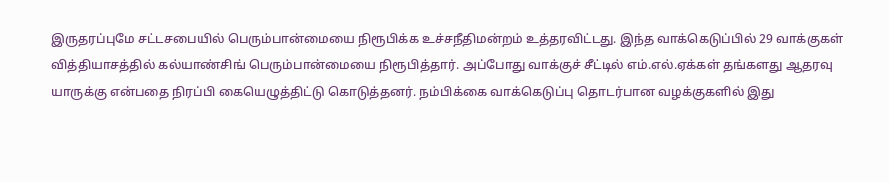இருதரப்புமே சட்டசபையில் பெரும்பான்மையை நிரூபிக்க உச்சநீதிமன்றம் உத்தரவிட்டது. இந்த வாக்கெடுப்பில் 29 வாக்குகள் வித்தியாசத்தில் கல்யாண்சிங் பெரும்பான்மையை நிரூபித்தார். அப்போது வாக்குச் சீட்டில் எம்.எல்.ஏக்கள் தங்களது ஆதரவு யாருக்கு என்பதை நிரப்பி கையெழுத்திட்டு கொடுத்தனர். நம்பிக்கை வாக்கெடுப்பு தொடர்பான வழக்குகளில் இது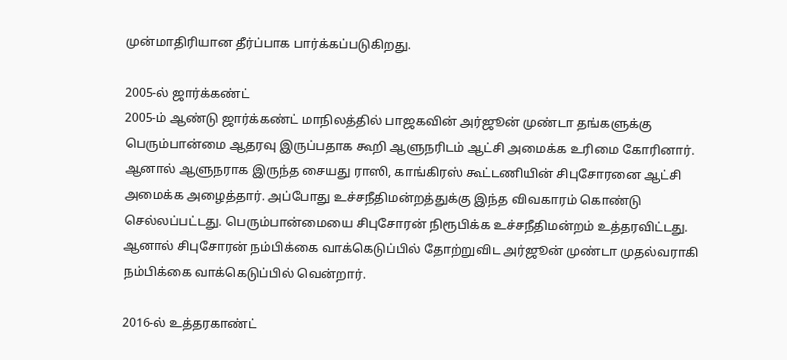முன்மாதிரியான தீர்ப்பாக பார்க்கப்படுகிறது.

2005-ல் ஜார்க்கண்ட்
2005-ம் ஆண்டு ஜார்க்கண்ட் மாநிலத்தில் பாஜகவின் அர்ஜூன் முண்டா தங்களுக்கு பெரும்பான்மை ஆதரவு இருப்பதாக கூறி ஆளுநரிடம் ஆட்சி அமைக்க உரிமை கோரினார். ஆனால் ஆளுநராக இருந்த சையது ராஸி, காங்கிரஸ் கூட்டணியின் சிபுசோரனை ஆட்சி அமைக்க அழைத்தார். அப்போது உச்சநீதிமன்றத்துக்கு இந்த விவகாரம் கொண்டு செல்லப்பட்டது. பெரும்பான்மையை சிபுசோரன் நிரூபிக்க உச்சநீதிமன்றம் உத்தரவிட்டது. ஆனால் சிபுசோரன் நம்பிக்கை வாக்கெடுப்பில் தோற்றுவிட அர்ஜூன் முண்டா முதல்வராகி நம்பிக்கை வாக்கெடுப்பில் வென்றார்.

2016-ல் உத்தரகாண்ட்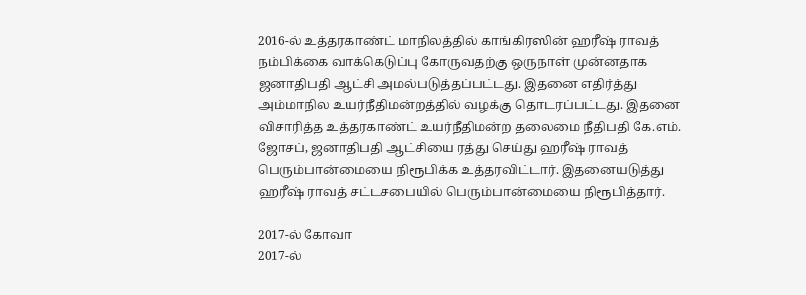2016-ல் உத்தரகாண்ட் மாநிலத்தில் காங்கிரஸின் ஹரீஷ் ராவத் நம்பிக்கை வாக்கெடுப்பு கோருவதற்கு ஒருநாள் முன்னதாக ஜனாதிபதி ஆட்சி அமல்படுத்தப்பட்டது. இதனை எதிர்த்து அம்மாநில உயர்நீதிமன்றத்தில் வழக்கு தொடரப்பட்டது. இதனை விசாரித்த உத்தரகாண்ட் உயர்நீதிமன்ற தலைமை நீதிபதி கே.எம். ஜோசப், ஜனாதிபதி ஆட்சியை ரத்து செய்து ஹரீஷ் ராவத் பெரும்பான்மையை நிரூபிக்க உத்தரவிட்டார். இதனையடுத்து ஹரீஷ் ராவத் சட்டசபையில் பெரும்பான்மையை நிரூபித்தார்.

2017-ல் கோவா
2017-ல்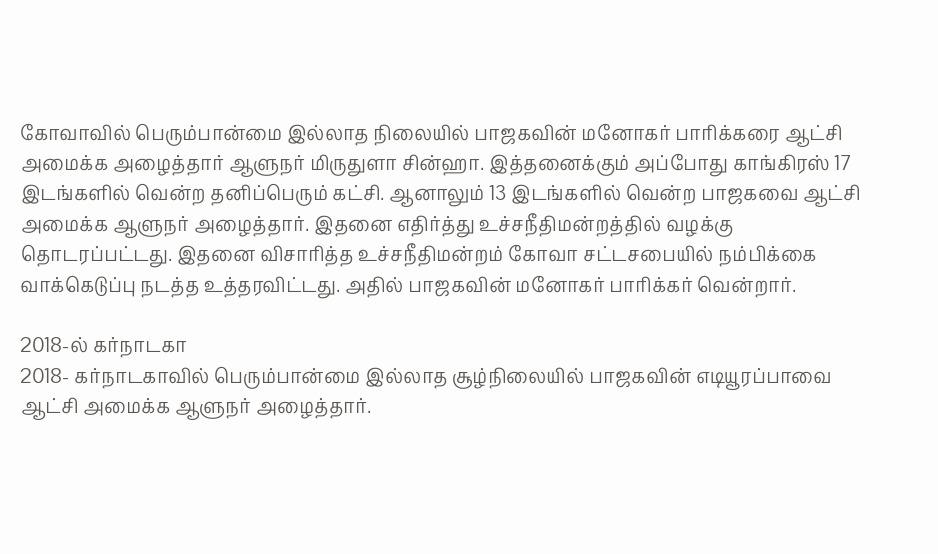கோவாவில் பெரும்பான்மை இல்லாத நிலையில் பாஜகவின் மனோகர் பாரிக்கரை ஆட்சி அமைக்க அழைத்தார் ஆளுநர் மிருதுளா சின்ஹா. இத்தனைக்கும் அப்போது காங்கிரஸ் 17 இடங்களில் வென்ற தனிப்பெரும் கட்சி. ஆனாலும் 13 இடங்களில் வென்ற பாஜகவை ஆட்சி அமைக்க ஆளுநர் அழைத்தார். இதனை எதிர்த்து உச்சநீதிமன்றத்தில் வழக்கு தொடரப்பட்டது. இதனை விசாரித்த உச்சநீதிமன்றம் கோவா சட்டசபையில் நம்பிக்கை வாக்கெடுப்பு நடத்த உத்தரவிட்டது. அதில் பாஜகவின் மனோகர் பாரிக்கர் வென்றார்.

2018-ல் கர்நாடகா
2018- கர்நாடகாவில் பெரும்பான்மை இல்லாத சூழ்நிலையில் பாஜகவின் எடியூரப்பாவை ஆட்சி அமைக்க ஆளுநர் அழைத்தார்.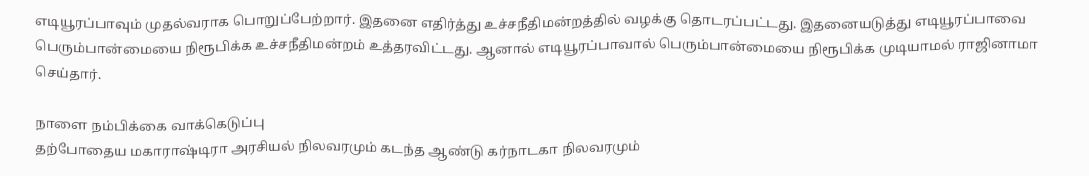எடியூரப்பாவும் முதல்வராக பொறுப்பேற்றார். இதனை எதிர்த்து உச்சநீதிமன்றத்தில் வழக்கு தொடரப்பட்டது. இதனையடுத்து எடியூரப்பாவை பெரும்பான்மையை நிரூபிக்க உச்சநீதிமன்றம் உத்தரவிட்டது. ஆனால் எடியூரப்பாவால் பெரும்பான்மையை நிரூபிக்க முடியாமல் ராஜினாமா செய்தார்.

நாளை நம்பிக்கை வாக்கெடுப்பு
தற்போதைய மகாராஷ்டிரா அரசியல் நிலவரமும் கடந்த ஆண்டு கர்நாடகா நிலவரமும்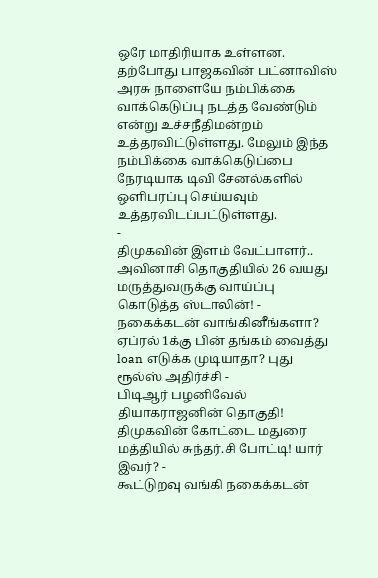ஒரே மாதிரியாக உள்ளன. தற்போது பாஜகவின் பட்னாவிஸ் அரசு நாளையே நம்பிக்கை வாக்கெடுப்பு நடத்த வேண்டும் என்று உச்சநீதிமன்றம் உத்தரவிட்டுள்ளது. மேலும் இந்த நம்பிக்கை வாக்கெடுப்பை நேரடியாக டிவி சேனல்களில் ஒளிபரப்பு செய்யவும் உத்தரவிடப்பட்டுள்ளது.
-
திமுகவின் இளம் வேட்பாளர்.. அவினாசி தொகுதியில் 26 வயது மருத்துவருக்கு வாய்ப்பு கொடுத்த ஸ்டாலின்! -
நகைக்கடன் வாங்கினீங்களா? ஏப்ரல் 1க்கு பின் தங்கம் வைத்து loan எடுக்க முடியாதா? புது ரூல்ஸ் அதிர்ச்சி -
பிடிஆர் பழனிவேல் தியாகராஜனின் தொகுதி! திமுகவின் கோட்டை மதுரை மத்தியில் சுந்தர்.சி போட்டி! யார் இவர்? -
கூட்டுறவு வங்கி நகைக்கடன்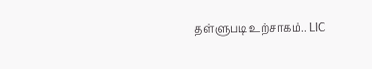தள்ளுபடி உற்சாகம்.. LIC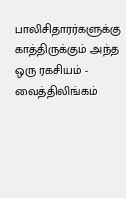பாலிசிதாரர்களுக்கு காத்திருக்கும் அந்த ஒரு ரகசியம் -
வைத்திலிங்கம்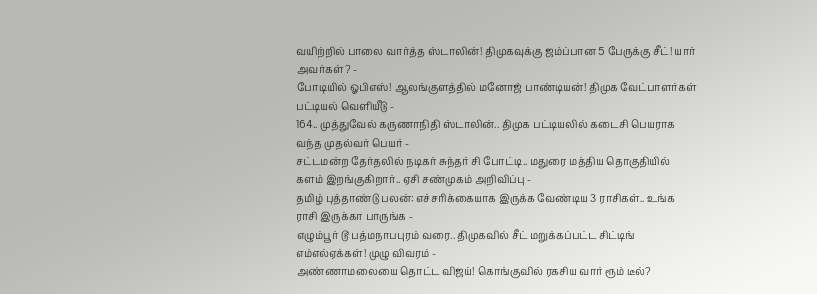வயிற்றில் பாலை வார்த்த ஸ்டாலின்! திமுகவுக்கு ஜம்ப்பான 5 பேருக்கு சீட்! யார் அவர்கள்? -
போடியில் ஓபிஎஸ்! ஆலங்குளத்தில் மனோஜ் பாண்டியன்! திமுக வேட்பாளர்கள் பட்டியல் வெளியீடு -
164.. முத்துவேல் கருணாநிதி ஸ்டாலின்.. திமுக பட்டியலில் கடைசி பெயராக வந்த முதல்வர் பெயர் -
சட்டமன்ற தேர்தலில் நடிகர் சுந்தர் சி போட்டி.. மதுரை மத்திய தொகுதியில் களம் இறங்குகிறார்.. ஏசி சண்முகம் அறிவிப்பு -
தமிழ் புத்தாண்டு பலன்: எச்சரிக்கையாக இருக்க வேண்டிய 3 ராசிகள்.. உங்க ராசி இருக்கா பாருங்க -
எழும்பூர் டூ பத்மநாபபுரம் வரை.. திமுகவில் சீட் மறுக்கப்பட்ட சிட்டிங் எம்எல்ஏக்கள்! முழு விவரம் -
அண்ணாமலையை தொட்ட விஜய்! கொங்குவில் ரகசிய வார் ரூம் டீல்?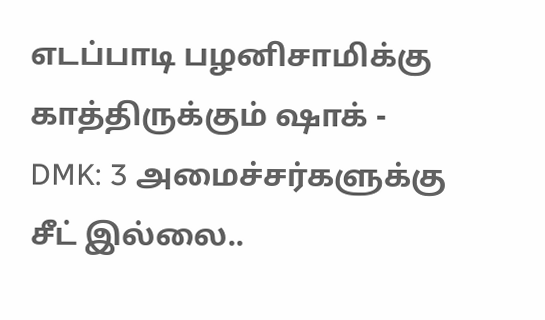எடப்பாடி பழனிசாமிக்கு காத்திருக்கும் ஷாக் -
DMK: 3 அமைச்சர்களுக்கு சீட் இல்லை..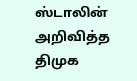ஸ்டாலின் அறிவித்த திமுக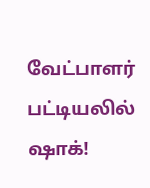வேட்பாளர் பட்டியலில் ஷாக்!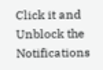Click it and Unblock the Notifications